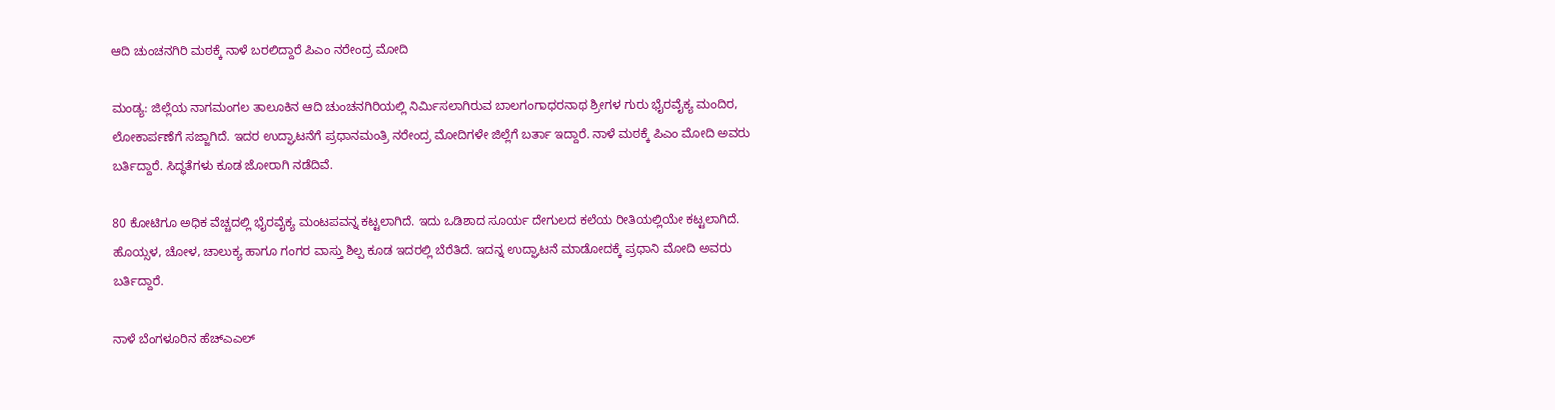ಆದಿ ಚುಂಚನಗಿರಿ‌ ಮಠಕ್ಕೆ ನಾಳೆ ಬರಲಿದ್ದಾರೆ ಪಿಎಂ ನರೇಂದ್ರ ಮೋದಿ

ಮಂಡ್ಯ: ಜಿಲ್ಲೆಯ ನಾಗಮಂಗಲ ತಾಲೂಕಿನ ಆದಿ ಚುಂಚನಗಿರಿಯಲ್ಲಿ ನಿರ್ಮಿಸಲಾಗಿರುವ ಬಾಲಗಂಗಾಧರನಾಥ ಶ್ರೀಗಳ ಗುರು ಭೈರವೈಕ್ಯ ಮಂದಿರ, ಲೋಕಾರ್ಪಣೆಗೆ ಸಜ್ಜಾಗಿದೆ. ಇದರ ಉದ್ಘಾಟನೆಗೆ ಪ್ರಧಾನಮಂತ್ರಿ ನರೇಂದ್ರ ಮೋದಿಗಳೇ ಜಿಲ್ಲೆಗೆ ಬರ್ತಾ ಇದ್ದಾರೆ. ನಾಳೆ ಮಠಕ್ಕೆ ಪಿಎಂ ಮೋದಿ ಅವರು ಬರ್ತಿದ್ದಾರೆ. ಸಿದ್ಧತೆಗಳು ಕೂಡ ಜೋರಾಗಿ ನಡೆದಿವೆ.

80 ಕೋಟಿಗೂ ಅಧಿಕ ವೆಚ್ಚದಲ್ಲಿ ಭೈರವೈಕ್ಯ ಮಂಟಪವನ್ನ ಕಟ್ಟಲಾಗಿದೆ. ಇದು ಒಡಿಶಾದ ಸೂರ್ಯ ದೇಗುಲದ ಕಲೆಯ ರೀತಿಯಲ್ಲಿಯೇ ಕಟ್ಟಲಾಗಿದೆ. ಹೊಯ್ಸಳ, ಚೋಳ, ಚಾಲುಕ್ಯ ಹಾಗೂ ಗಂಗರ ವಾಸ್ತು ಶಿಲ್ಪ ಕೂಡ ಇದರಲ್ಲಿ ಬೆರೆತಿದೆ. ಇದನ್ನ ಉದ್ಘಾಟನೆ ಮಾಡೋದಕ್ಕೆ ಪ್ರಧಾನಿ ಮೋದಿ ಅವರು ಬರ್ತಿದ್ದಾರೆ.

ನಾಳೆ ಬೆಂಗಳೂರಿನ ಹೆಚ್ಎಎಲ್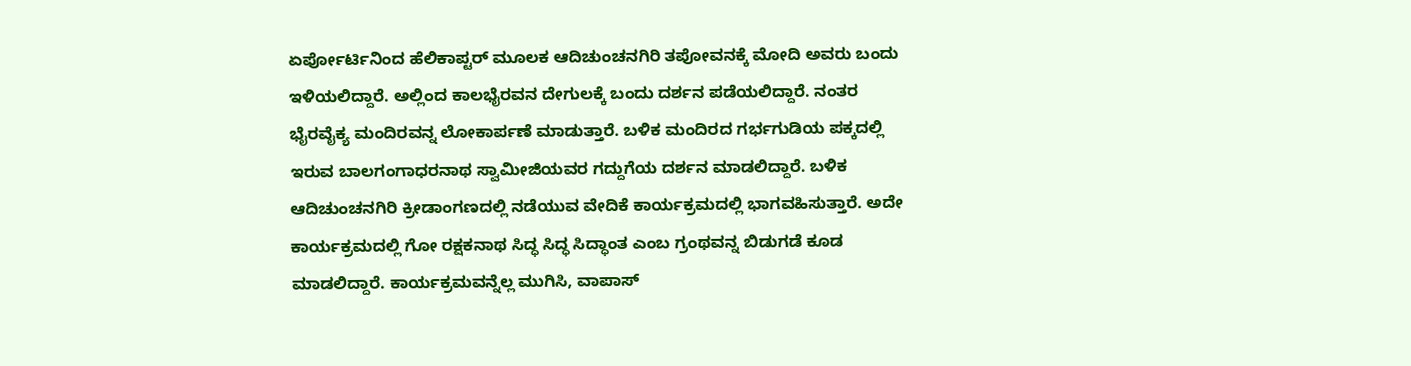ಏರ್ಪೋರ್ಟಿನಿಂದ ಹೆಲಿಕಾಪ್ಟರ್ ಮೂಲಕ ಆದಿಚುಂಚನಗಿರಿ ತಪೋವನಕ್ಕೆ ಮೋದಿ ಅವರು ಬಂದು ಇಳಿಯಲಿದ್ದಾರೆ. ಅಲ್ಲಿಂದ ಕಾಲಭೈರವನ ದೇಗುಲಕ್ಕೆ ಬಂದು ದರ್ಶನ ಪಡೆಯಲಿದ್ದಾರೆ. ನಂತರ ಭೈರವೈಕ್ಯ ಮಂದಿರವನ್ನ ಲೋಕಾರ್ಪಣೆ ಮಾಡುತ್ತಾರೆ. ಬಳಿಕ ಮಂದಿರದ ಗರ್ಭಗುಡಿಯ ಪಕ್ಕದಲ್ಲಿ ಇರುವ ಬಾಲಗಂಗಾಧರನಾಥ ಸ್ವಾಮೀಜಿಯವರ ಗದ್ದುಗೆಯ ದರ್ಶನ ಮಾಡಲಿದ್ದಾರೆ. ಬಳಿಕ ಆದಿಚುಂಚನಗಿರಿ ಕ್ರೀಡಾಂಗಣದಲ್ಲಿ ನಡೆಯುವ ವೇದಿಕೆ ಕಾರ್ಯಕ್ರಮದಲ್ಲಿ ಭಾಗವಹಿಸುತ್ತಾರೆ. ಅದೇ ಕಾರ್ಯಕ್ರಮದಲ್ಲಿ ಗೋ ರಕ್ಷಕನಾಥ ಸಿದ್ಧ ಸಿದ್ಧ ಸಿದ್ಧಾಂತ ಎಂಬ ಗ್ರಂಥವನ್ನ ಬಿಡುಗಡೆ ಕೂಡ ಮಾಡಲಿದ್ದಾರೆ. ಕಾರ್ಯಕ್ರಮವನ್ನೆಲ್ಲ ಮುಗಿಸಿ, ವಾಪಾಸ್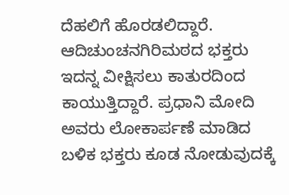ದೆಹಲಿಗೆ ಹೊರಡಲಿದ್ದಾರೆ. ಆದಿಚುಂಚನಗಿರಿ‌ಮಠದ ಭಕ್ತರು ಇದನ್ನ ವೀಕ್ಷಿಸಲು ಕಾತುರದಿಂದ ಕಾಯುತ್ತಿದ್ದಾರೆ. ಪ್ರಧಾನಿ ಮೋದಿ ಅವರು ಲೋಕಾರ್ಪಣೆ ಮಾಡಿದ ಬಳಿಕ ಭಕ್ತರು ಕೂಡ ನೋಡುವುದಕ್ಕೆ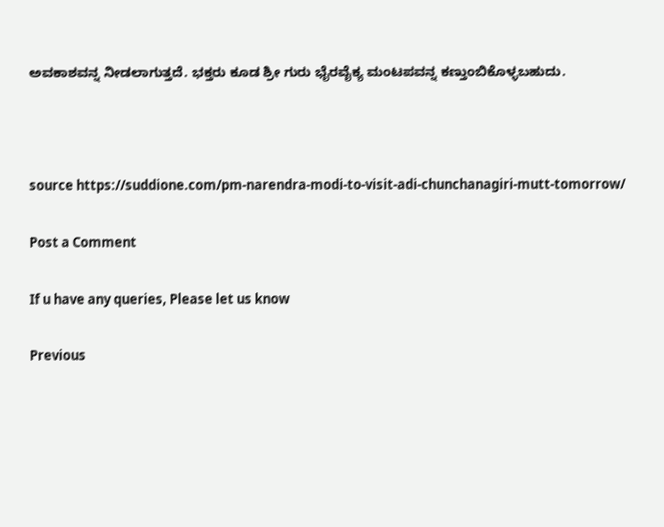ಅವಕಾಶವನ್ನ ನೀಡಲಾಗುತ್ತದೆ. ಭಕ್ತರು ಕೂಡ ಶ್ರೀ ಗುರು ಭೈರವೈಕ್ಯ ಮಂಟಪವನ್ನ ಕಣ್ತುಂಬಿಕೊಳ್ಳಬಹುದು.



source https://suddione.com/pm-narendra-modi-to-visit-adi-chunchanagiri-mutt-tomorrow/

Post a Comment

If u have any queries, Please let us know

Previous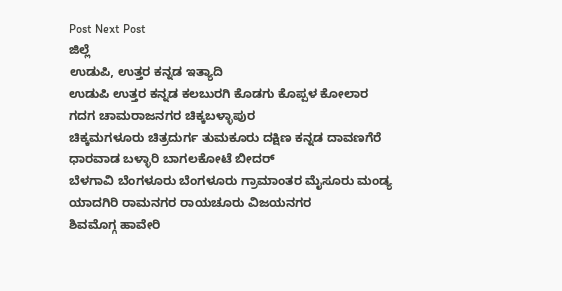Post Next Post
ಜಿಲ್ಲೆ
ಉಡುಪಿ, ಉತ್ತರ ಕನ್ನಡ ಇತ್ಯಾದಿ
ಉಡುಪಿ ಉತ್ತರ ಕನ್ನಡ ಕಲಬುರಗಿ ಕೊಡಗು ಕೊಪ್ಪಳ ಕೋಲಾರ ಗದಗ ಚಾಮರಾಜನಗರ ಚಿಕ್ಕಬಳ್ಳಾಪುರ
ಚಿಕ್ಕಮಗಳೂರು ಚಿತ್ರದುರ್ಗ ತುಮಕೂರು ದಕ್ಷಿಣ ಕನ್ನಡ ದಾವಣಗೆರೆ ಧಾರವಾಡ ಬಳ್ಳಾರಿ ಬಾಗಲಕೋಟೆ ಬೀದರ್
ಬೆಳಗಾವಿ ಬೆಂಗಳೂರು ಬೆಂಗಳೂರು ಗ್ರಾಮಾಂತರ ಮೈಸೂರು ಮಂಡ್ಯ ಯಾದಗಿರಿ ರಾಮನಗರ ರಾಯಚೂರು ವಿಜಯನಗರ
ಶಿವಮೊಗ್ಗ ಹಾವೇರಿ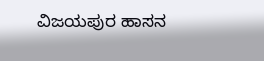ವಿಜಯಪುರ ಹಾಸನ